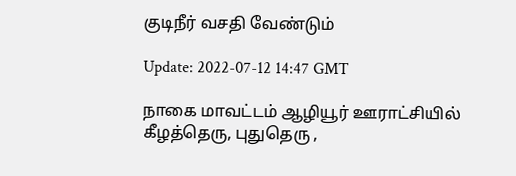குடிநீர் வசதி வேண்டும்

Update: 2022-07-12 14:47 GMT

நாகை மாவட்டம் ஆழியூர் ஊராட்சியில் கீழத்தெரு, புதுதெரு ,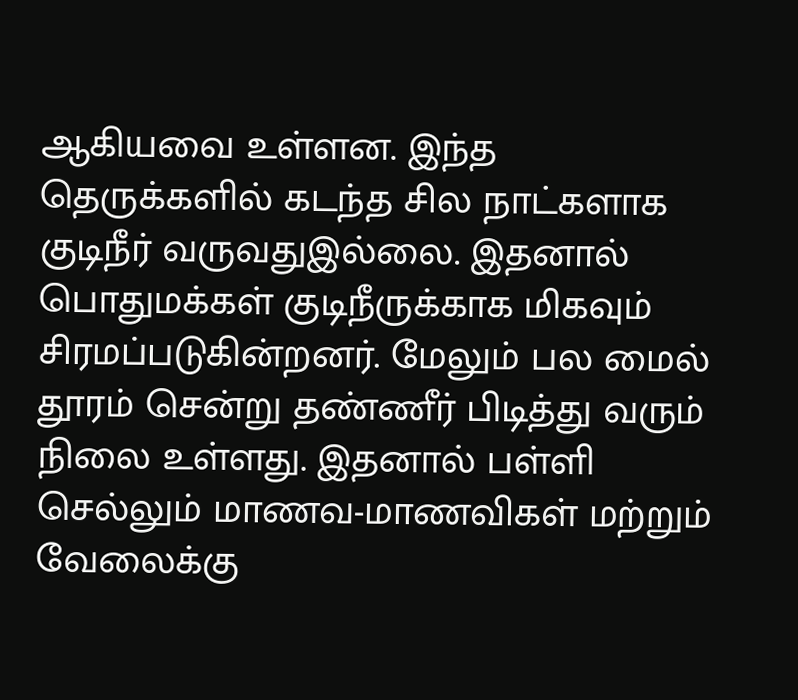ஆகியவை உள்ளன. இந்த தெருக்களில் கடந்த சில நாட்களாக குடிநீர் வருவதுஇல்லை. இதனால் பொதுமக்கள் குடிநீருக்காக மிகவும் சிரமப்படுகின்றனர். மேலும் பல மைல் தூரம் சென்று தண்ணீர் பிடித்து வரும் நிலை உள்ளது. இதனால் பள்ளி செல்லும் மாணவ-மாணவிகள் மற்றும் வேலைக்கு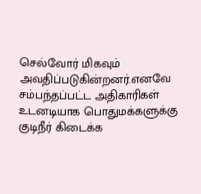செல்வோர் மிகவும் அவதிப்படுகின்றனர்.எனவே சம்பந்தப்பட்ட அதிகாரிகள் உடனடியாக பொதுமக்களுக்கு குடிநீர் கிடைக்க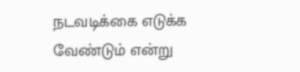நடவடிக்கை எடுக்க வேண்டும் என்று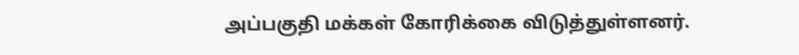அப்பகுதி மக்கள் கோரிக்கை விடுத்துள்ளனர்.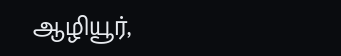ஆழியூர்,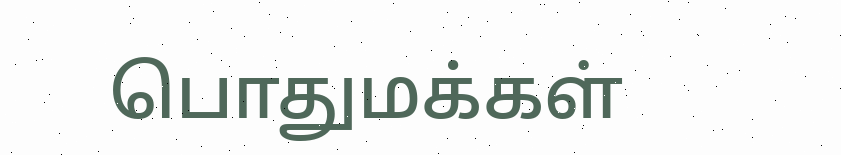பொதுமக்கள்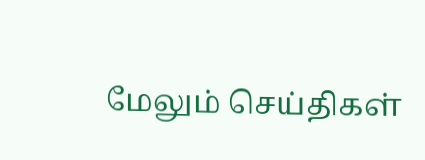மேலும் செய்திகள்